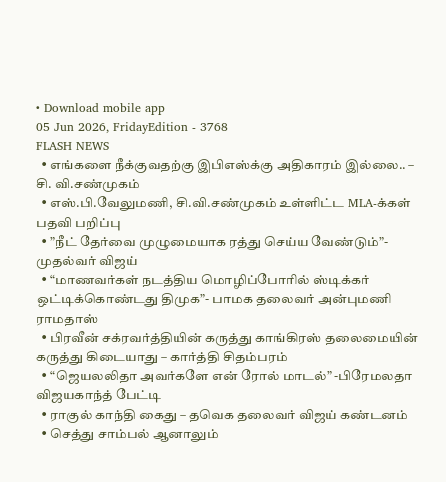• Download mobile app
05 Jun 2026, FridayEdition - 3768
FLASH NEWS
  • எங்களை நீக்குவதற்கு இபிஎஸ்க்கு அதிகாரம் இல்லை.. – சி. வி.சண்முகம்
  • எஸ்.பி.வேலுமணி, சி.வி.சண்முகம் உள்ளிட்ட MLA-க்கள் பதவி பறிப்பு
  • ”நீட் தேர்வை முழுமையாக ரத்து செய்ய வேண்டும்”- முதல்வர் விஜய்
  • “மாணவர்கள் நடத்திய மொழிப்போரில் ஸ்டிக்கர் ஒட்டிக்கொண்டது திமுக”- பாமக தலைவர் அன்புமணி ராமதாஸ்
  • பிரவீன் சக்ரவர்த்தியின் கருத்து காங்கிரஸ் தலைமையின் கருத்து கிடையாது – கார்த்தி சிதம்பரம்
  • “ஜெயலலிதா அவர்களே என் ரோல் மாடல்” -பிரேமலதா விஜயகாந்த் பேட்டி
  • ராகுல் காந்தி கைது – தவெக தலைவர் விஜய் கண்டனம்
  • செத்து சாம்பல் ஆனாலும்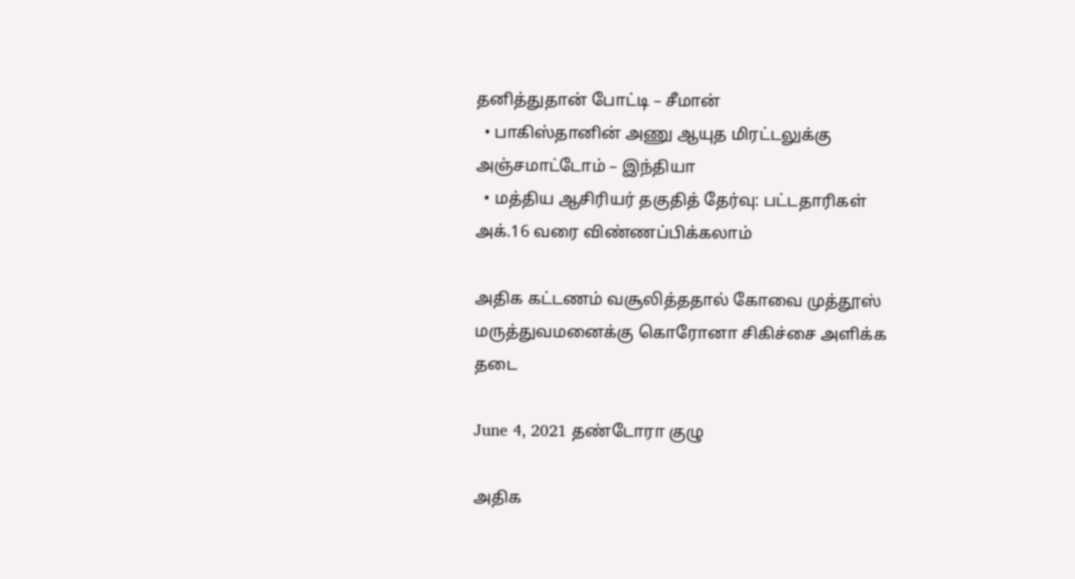தனித்துதான் போட்டி – சீமான்
  • பாகிஸ்தானின் அணு ஆயுத மிரட்டலுக்கு அஞ்சமாட்டோம் – இந்தியா
  • மத்திய ஆசிரியர் தகுதித் தேர்வு: பட்டதாரிகள் அக்.16 வரை விண்ணப்பிக்கலாம்

அதிக கட்டணம் வசூலித்ததால் கோவை முத்தூஸ் மருத்துவமனைக்கு கொரோனா சிகிச்சை அளிக்க தடை

June 4, 2021 தண்டோரா குழு

அதிக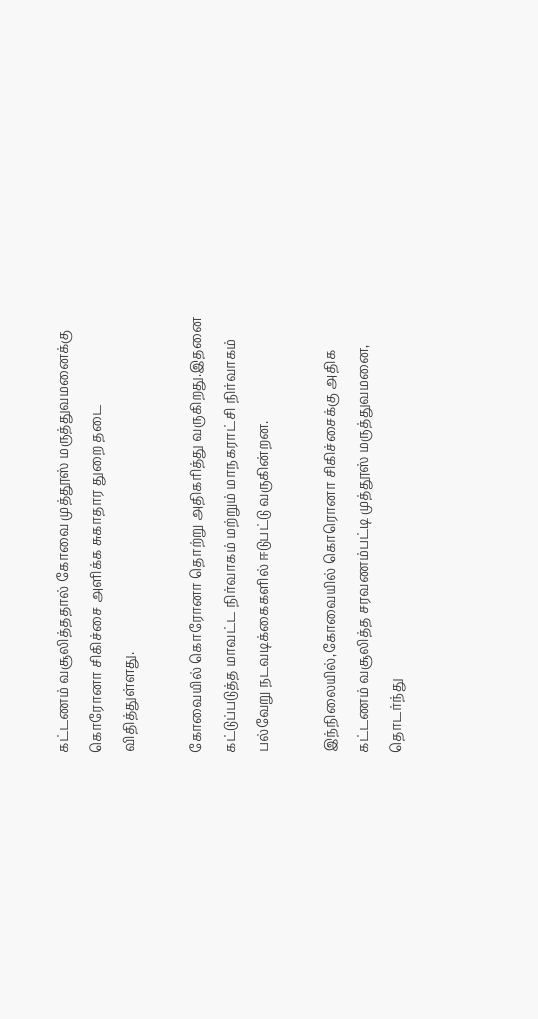கட்டணம் வசூலித்ததால் கோவை முத்தூஸ் மருத்துவமனைக்கு கொரோனா சிகிச்சை அளிக்க சுகாதார துறை தடை விதித்துள்ளது.

கோவையில் கொரோனா தொற்று அதிகரித்து வருகிறது.இதனை கட்டுப்படுத்த மாவட்ட நிர்வாகம் மற்றும் மாநகராட்சி நிர்வாகம் பல்வேறு நடவடிக்கைகளில் ஈடுபட்டு வருகின்றன.

இந்நிலையில்,கோவையில் கொரொனா சிகிச்சைக்கு அதிக கட்டணம் வசூலித்த சரவணம்பட்டி முத்தூஸ் மருத்துவமனை, தொடர்ந்து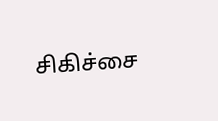சிகிச்சை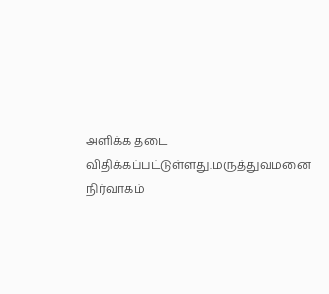அளிக்க தடை விதிக்கப்பட்டுள்ளது.மருத்துவமனை நிர்வாகம்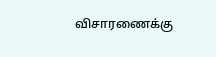விசாரணைக்கு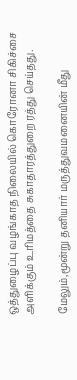ஒத்துழைப்பு வழங்காத நிலையில் கொரோனா சிகிச்சை அளிக்கும் உரிமத்தை சுகாதாரத்துறை ரத்து செய்தது.

மேலும்,மூன்று தனியார் மருத்துவமனையின் மீது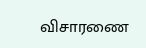விசாரணை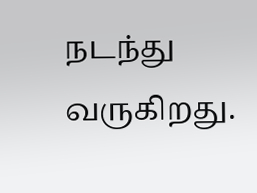நடந்து வருகிறது.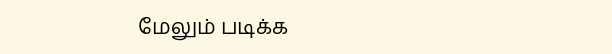மேலும் படிக்க